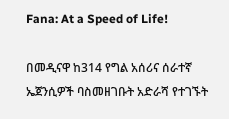Fana: At a Speed of Life!

በመዲናዋ ከ314 የግል አሰሪና ሰራተኛ ኤጀንሲዎች ባስመዘገቡት አድራሻ የተገኙት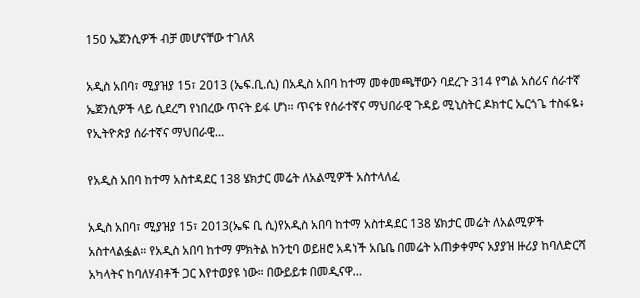150 ኤጀንሲዎች ብቻ መሆናቸው ተገለጸ

አዲስ አበባ፣ ሚያዝያ 15፣ 2013 (ኤፍ.ቢ.ሲ) በአዲስ አበባ ከተማ መቀመጫቸውን ባደረጉ 314 የግል አሰሪና ሰራተኛ ኤጀንሲዎች ላይ ሲደረግ የነበረው ጥናት ይፋ ሆነ፡፡ ጥናቱ የሰራተኛና ማህበራዊ ጉዳይ ሚኒስትር ዶክተር ኤርጎጌ ተስፋዬ፥ የኢትዮጵያ ሰራተኛና ማህበራዊ…

የአዲስ አበባ ከተማ አስተዳደር 138 ሄክታር መሬት ለአልሚዎች አስተላለፈ

አዲስ አበባ፣ ሚያዝያ 15፣ 2013(ኤፍ ቢ ሲ)የአዲስ አበባ ከተማ አስተዳደር 138 ሄክታር መሬት ለአልሚዎች አስተላልፏል። የአዲስ አበባ ከተማ ምክትል ከንቲባ ወይዘሮ አዳነች አቤቤ በመሬት አጠቃቀምና አያያዝ ዙሪያ ከባለድርሻ አካላትና ከባለሃብቶች ጋር እየተወያዩ ነው። በውይይቱ በመዲናዋ…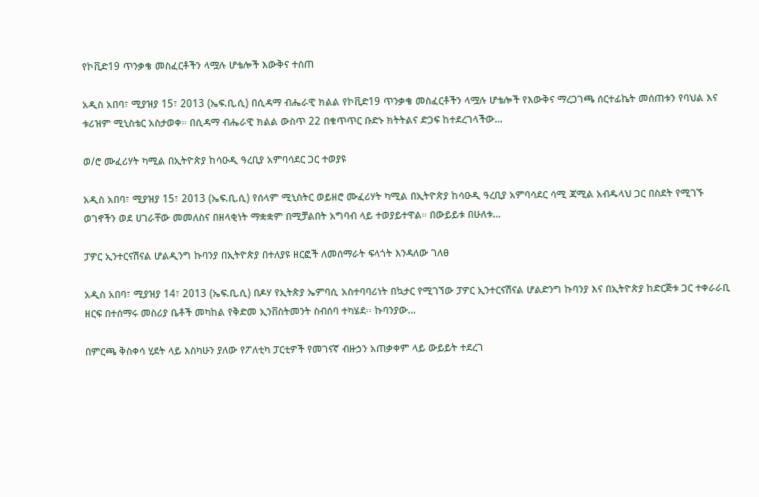የኮቪድ19 ጥንቃቄ መስፈርቶችን ላሟሉ ሆቴሎች እውቅና ተሰጠ

አዲስ አበባ፣ ሚያዝያ 15፣ 2013 (ኤፍ.ቢ.ሲ) በሲዳማ ብሔራዊ ክልል የኮቪድ19 ጥንቃቄ መስፈርቶችን ላሟሉ ሆቴሎች የእውቅና ማረጋገጫ ሰርተፊኬት መሰጠቱን የባህል እና ቱሪዝም ሚኒስቴር አስታወቀ። በሲዳማ ብሔራዊ ክልል ውስጥ 22 በቁጥጥር ቡድኑ ክትትልና ድጋፍ ከተደረገላችው…

ወ/ሮ ሙፈሪሃት ካሚል በኢትዮጵያ ከሳዑዲ ዓረቢያ አምባሳደር ጋር ተወያዩ

አዲስ አበባ፣ ሚያዝያ 15፣ 2013 (ኤፍ.ቢ.ሲ) የሰላም ሚኒስትር ወይዘሮ ሙፈሪሃት ካሚል በኢትዮጵያ ከሳዑዲ ዓረቢያ አምባሳደር ሳሚ ጃሚል አብዱላህ ጋር በስደት የሚገኙ ወገኖችን ወደ ሀገራቸው መመለስና በዘላቂነት ማቋቋም በሚቻልበት አግባብ ላይ ተወያይተዋል። በውይይቱ በሁለቱ…

ፓዎር ኢንተርናሽናል ሆልዲንግ ኩባንያ በኢትዮጵያ በተለያዩ ዘርፎች ለመሰማራት ፍላጎት እንዳለው ገለፀ

አዲስ አበባ፣ ሚያዝያ 14፣ 2013 (ኤፍ.ቢ.ሲ) በዶሃ የኢትጵያ ኤምባሲ አስተባባሪነት በኳታር የሚገኘው ፓዎር ኢንተርናሽናል ሆልድንግ ኩባንያ እና በኢትዮጵያ ከድርጅቱ ጋር ተቀራራቢ ዘርፍ በተሰማሩ መስሪያ ቤቶች መካከል የቅድመ ኢንቨስትመንት ስብሰባ ተካሄደ፡፡ ኩባንያው…

በምርጫ ቅስቀሳ ሂደት ላይ እስካሁን ያለው የፖለቲካ ፓርቲዎች የመገናኛ ብዙኃን አጠቃቀም ላይ ውይይት ተደረገ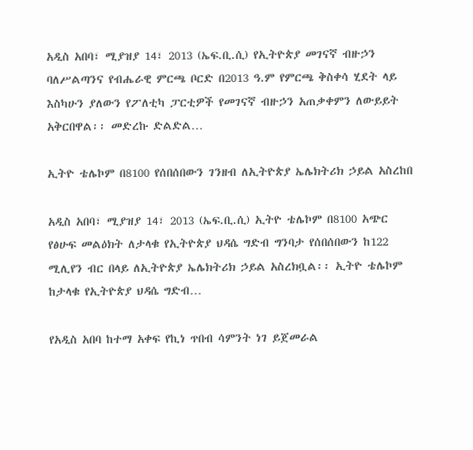አዲስ አበባ፣ ሚያዝያ 14፣ 2013 (ኤፍ.ቢ.ሲ) የኢትዮጵያ መገናኛ ብዙኃን ባለሥልጣንና የብሔራዊ ምርጫ ቦርድ በ2013 ዓ.ም የምርጫ ቅስቀሳ ሂደት ላይ እስካሁን ያለውን የፖለቲካ ፓርቲዎች የመገናኛ ብዙኃን አጠቃቀምን ለውይይት አቅርበዋል፡፡ መድረኩ ድልድል…

ኢትዮ ቴሌኮም በ8100 የሰበሰበውን ገንዘብ ለኢትዮጵያ ኤሌክትሪክ ኃይል አስረከበ

አዲስ አበባ፣ ሚያዝያ 14፣ 2013 (ኤፍ.ቢ.ሲ) ኢትዮ ቴሌኮም በ8100 አጭር የፅሁፍ መልዕክት ለታላቁ የኢትዮጵያ ህዳሴ ግድብ ግንባታ የሰበሰበውን ከ122 ሚሊየን ብር በላይ ለኢትዮጵያ ኤሌክትሪክ ኃይል አስረክቧል፡፡ ኢትዮ ቴሌኮም ከታላቁ የኢትዮጵያ ህዳሴ ግድብ…

የአዲስ አበባ ከተማ አቀፍ የኪነ ጥበብ ሳምንት ነገ ይጀመራል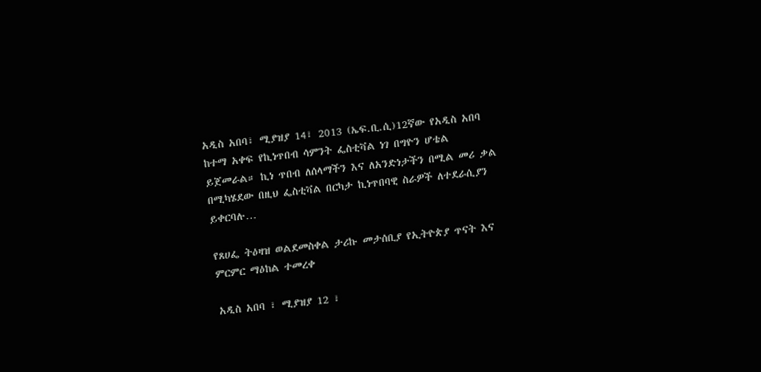አዲስ አበባ፣ ሚያዝያ 14፣ 2013 (ኤፍ.ቢ.ሲ)12ኛው የአዲስ አበባ ከተማ አቀፍ የኪነጥበብ ሳምንት ፌስቲቫል ነገ በግዮን ሆቴል ይጀመራል። ኪነ ጥበብ ለሰላማችን እና ለአንድነታችን በሚል መሪ ቃል በሚካሄደው በዚህ ፌስቲቫል በርካታ ኪነጥበባዊ ስራዎች ለተደራሲያን ይቀርባሉ…

የጸሀፌ ትዕዛዝ ወልደመስቀል ታሪኩ መታሰቢያ የኢትዮጵያ ጥናት እና ምርምር ማዕከል ተመረቀ

አዲስ አበባ ፣ ሚያዝያ 12 ፣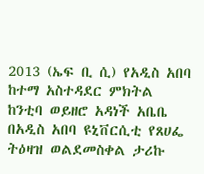2013 (ኤፍ ቢ ሲ) የአዲስ አበባ ከተማ አስተዳደር ምክትል ከንቲባ ወይዘሮ አዳነች አቤቤ በአዲስ አበባ ዩኒቨርሲቲ የጸሀፌ ትዕዛዝ ወልደመስቀል ታሪኩ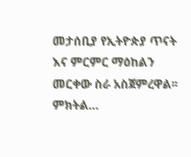መታሰቢያ የኢትዮጵያ ጥናት እና ምርምር ማዕከልን መርቀው ስራ አስጀምረዋል፡፡ ምክትል…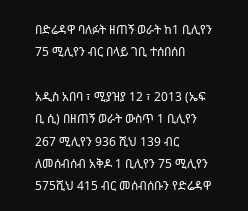በድሬዳዋ ባለፉት ዘጠኝ ወራት ከ1 ቢሊየን 75 ሚሊየን ብር በላይ ገቢ ተሰበሰበ

አዲስ አበባ ፣ ሚያዝያ 12 ፣ 2013 (ኤፍ ቢ ሲ) በዘጠኝ ወራት ውስጥ 1 ቢሊየን 267 ሚሊየን 936 ሺህ 139 ብር ለመሰብሰብ አቅዶ 1 ቢሊየን 75 ሚሊየን 575ሺህ 415 ብር መሰብሰቡን የድሬዳዋ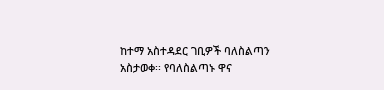ከተማ አስተዳደር ገቢዎች ባለስልጣን አስታወቀ፡፡ የባለስልጣኑ ዋና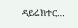ዳይሬክተር…